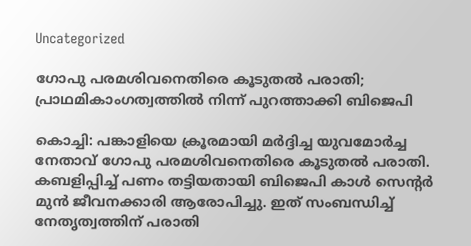Uncategorized

ഗോപു പരമശിവനെതിരെ കൂടുതല്‍ പരാതി; പ്രാഥമികാംഗത്വത്തില്‍ നിന്ന് പുറത്താക്കി ബിജെപി

കൊച്ചി: പങ്കാളിയെ ക്രൂരമായി മര്‍ദ്ദിച്ച യുവമോര്‍ച്ച നേതാവ് ഗോപു പരമശിവനെതിരെ കൂടുതല്‍ പരാതി. കബളിപ്പിച്ച് പണം തട്ടിയതായി ബിജെപി കാള്‍ സെന്റര്‍ മുന്‍ ജീവനക്കാരി ആരോപിച്ചു. ഇത് സംബന്ധിച്ച് നേതൃത്വത്തിന് പരാതി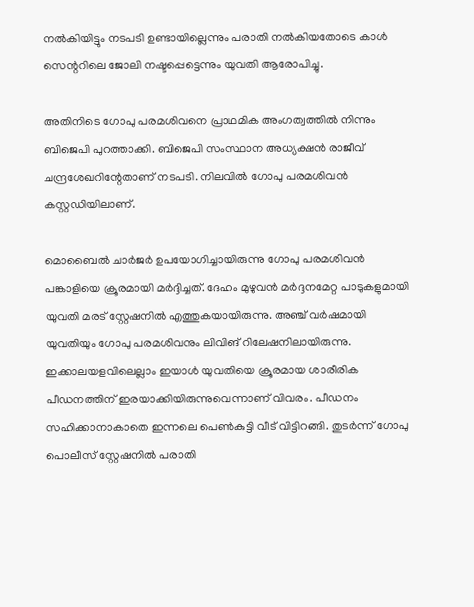നല്‍കിയിട്ടും നടപടി ഉണ്ടായില്ലെന്നും പരാതി നല്‍കിയതോടെ കാള്‍ സെന്ററിലെ ജോലി നഷ്ടപ്പെട്ടെന്നും യുവതി ആരോപിച്ചു.

അതിനിടെ ഗോപു പരമശിവനെ പ്രാഥമിക അംഗത്വത്തില്‍ നിന്നും ബിജെപി പുറത്താക്കി. ബിജെപി സംസ്ഥാന അധ്യക്ഷന്‍ രാജീവ് ചന്ദ്രശേഖറിന്റേതാണ് നടപടി. നിലവില്‍ ഗോപു പരമശിവന്‍ കസ്റ്റഡിയിലാണ്.

മൊബൈല്‍ ചാര്‍ജര്‍ ഉപയോഗിച്ചായിരുന്നു ഗോപു പരമശിവന്‍ പങ്കാളിയെ ക്രൂരമായി മര്‍ദ്ദിച്ചത്. ദേഹം മുഴുവന്‍ മര്‍ദ്ദനമേറ്റ പാടുകളുമായി യുവതി മരട് സ്റ്റേഷനില്‍ എത്തുകയായിരുന്നു. അഞ്ച് വര്‍ഷമായി യുവതിയും ഗോപു പരമശിവനും ലിവിങ് റിലേഷനിലായിരുന്നു. ഇക്കാലയളവിലെല്ലാം ഇയാള്‍ യുവതിയെ ക്രൂരമായ ശാരീരിക പീഡനത്തിന് ഇരയാക്കിയിരുന്നുവെന്നാണ് വിവരം. പീഡനം സഹിക്കാനാകാതെ ഇന്നലെ പെണ്‍കുട്ടി വീട് വിട്ടിറങ്ങി. തുടര്‍ന്ന് ഗോപു പൊലീസ് സ്റ്റേഷനില്‍ പരാതി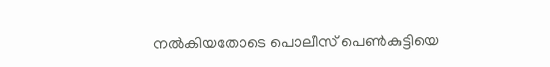നല്‍കിയതോടെ പൊലീസ് പെണ്‍കുട്ടിയെ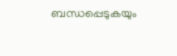ബന്ധപ്പെടുകയും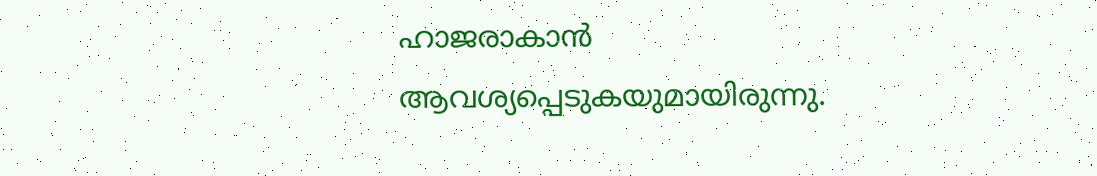ഹാജരാകാന്‍ ആവശ്യപ്പെടുകയുമായിരുന്നു.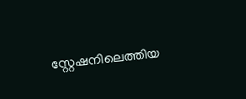സ്റ്റേഷനിലെത്തിയ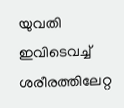യുവതി ഇവിടെവച്ച് ശരീരത്തിലേറ്റ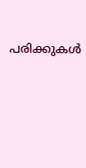പരിക്കുകള്‍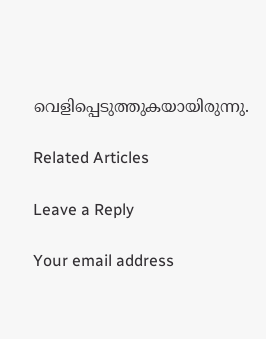വെളിപ്പെടുത്തുകയായിരുന്നു.

Related Articles

Leave a Reply

Your email address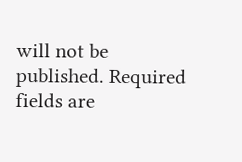will not be published. Required fields are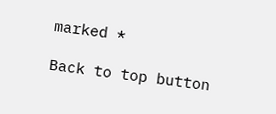marked *

Back to top button